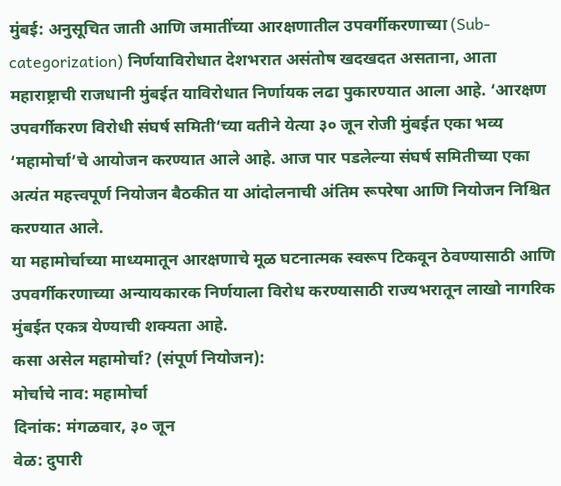मुंबई: अनुसूचित जाती आणि जमातींच्या आरक्षणातील उपवर्गीकरणाच्या (Sub-categorization) निर्णयाविरोधात देशभरात असंतोष खदखदत असताना, आता महाराष्ट्राची राजधानी मुंबईत याविरोधात निर्णायक लढा पुकारण्यात आला आहे. ‘आरक्षण उपवर्गीकरण विरोधी संघर्ष समिती‘च्या वतीने येत्या ३० जून रोजी मुंबईत एका भव्य ‘महामोर्चा’चे आयोजन करण्यात आले आहे. आज पार पडलेल्या संघर्ष समितीच्या एका अत्यंत महत्त्वपूर्ण नियोजन बैठकीत या आंदोलनाची अंतिम रूपरेषा आणि नियोजन निश्चित करण्यात आले.
या महामोर्चाच्या माध्यमातून आरक्षणाचे मूळ घटनात्मक स्वरूप टिकवून ठेवण्यासाठी आणि उपवर्गीकरणाच्या अन्यायकारक निर्णयाला विरोध करण्यासाठी राज्यभरातून लाखो नागरिक मुंबईत एकत्र येण्याची शक्यता आहे.
कसा असेल महामोर्चा? (संपूर्ण नियोजन):
मोर्चाचे नाव: महामोर्चा
दिनांक: मंगळवार, ३० जून
वेळ: दुपारी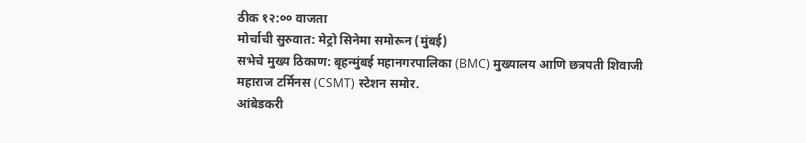ठीक १२:०० वाजता
मोर्चाची सुरुवात: मेट्रो सिनेमा समोरून (मुंबई)
सभेचे मुख्य ठिकाण: बृहन्मुंबई महानगरपालिका (BMC) मुख्यालय आणि छत्रपती शिवाजी महाराज टर्मिनस (CSMT) स्टेशन समोर.
आंबेडकरी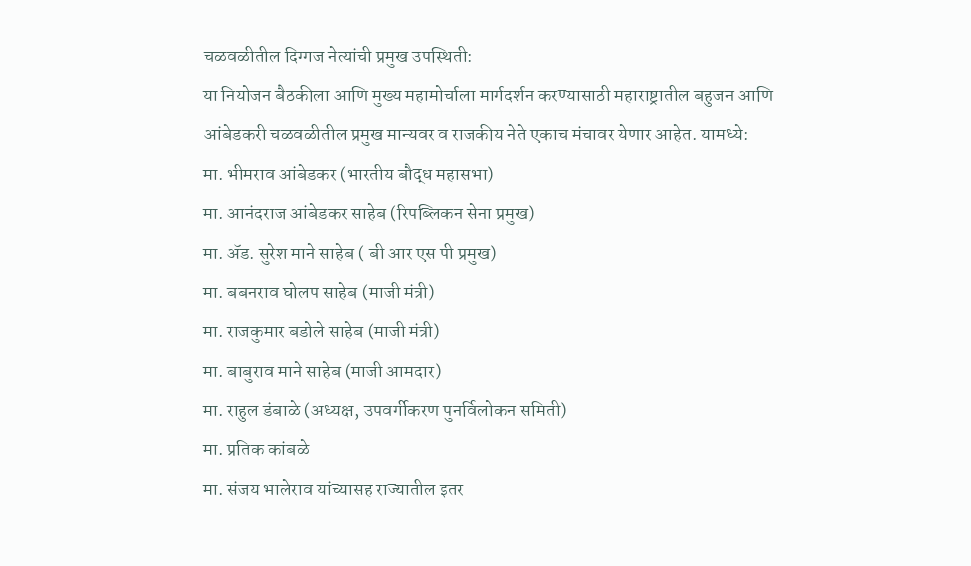चळवळीतील दिग्गज नेत्यांची प्रमुख उपस्थिती:
या नियोजन बैठकीला आणि मुख्य महामोर्चाला मार्गदर्शन करण्यासाठी महाराष्ट्रातील बहुजन आणि आंबेडकरी चळवळीतील प्रमुख मान्यवर व राजकीय नेते एकाच मंचावर येणार आहेत. यामध्ये:
मा. भीमराव आंबेडकर (भारतीय बौद्ध महासभा)
मा. आनंदराज आंबेडकर साहेब (रिपब्लिकन सेना प्रमुख)
मा. ॲड. सुरेश माने साहेब ( बी आर एस पी प्रमुख)
मा. बबनराव घोलप साहेब (माजी मंत्री)
मा. राजकुमार बडोले साहेब (माजी मंत्री)
मा. बाबुराव माने साहेब (माजी आमदार)
मा. राहुल डंबाळे (अध्यक्ष, उपवर्गीकरण पुनर्विलोकन समिती)
मा. प्रतिक कांबळे
मा. संजय भालेराव यांच्यासह राज्यातील इतर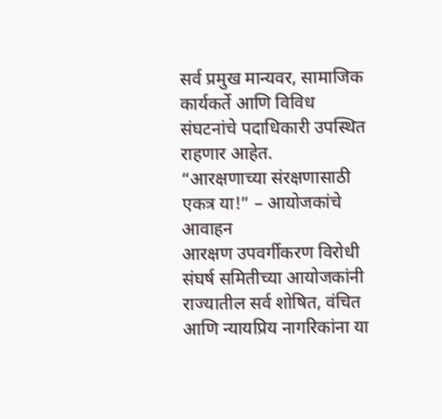सर्व प्रमुख मान्यवर, सामाजिक कार्यकर्ते आणि विविध संघटनांचे पदाधिकारी उपस्थित राहणार आहेत.
“आरक्षणाच्या संरक्षणासाठी एकत्र या!” – आयोजकांचे आवाहन
आरक्षण उपवर्गीकरण विरोधी संघर्ष समितीच्या आयोजकांनी राज्यातील सर्व शोषित, वंचित आणि न्यायप्रिय नागरिकांना या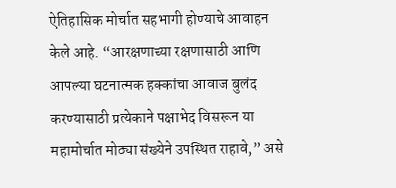ऐतिहासिक मोर्चात सहभागी होण्याचे आवाहन केले आहे. “आरक्षणाच्या रक्षणासाठी आणि आपल्या घटनात्मक हक्कांचा आवाज बुलंद करण्यासाठी प्रत्येकाने पक्षाभेद विसरून या महामोर्चात मोठ्या संख्येने उपस्थित राहावे,” असे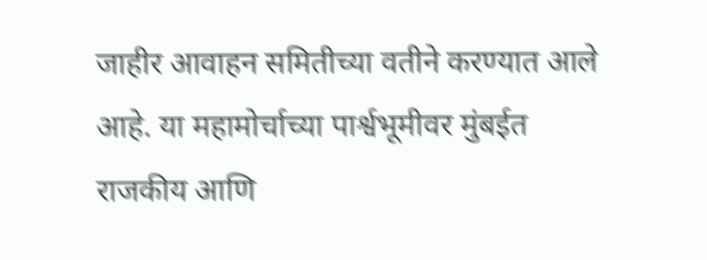जाहीर आवाहन समितीच्या वतीने करण्यात आले आहे. या महामोर्चाच्या पार्श्वभूमीवर मुंबईत राजकीय आणि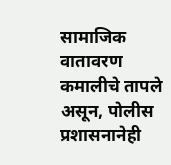सामाजिक वातावरण कमालीचे तापले असून, पोलीस प्रशासनानेही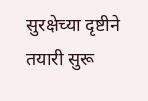सुरक्षेच्या दृष्टीने तयारी सुरू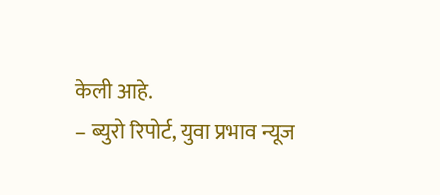केली आहे.
– ब्युरो रिपोर्ट, युवा प्रभाव न्यूज